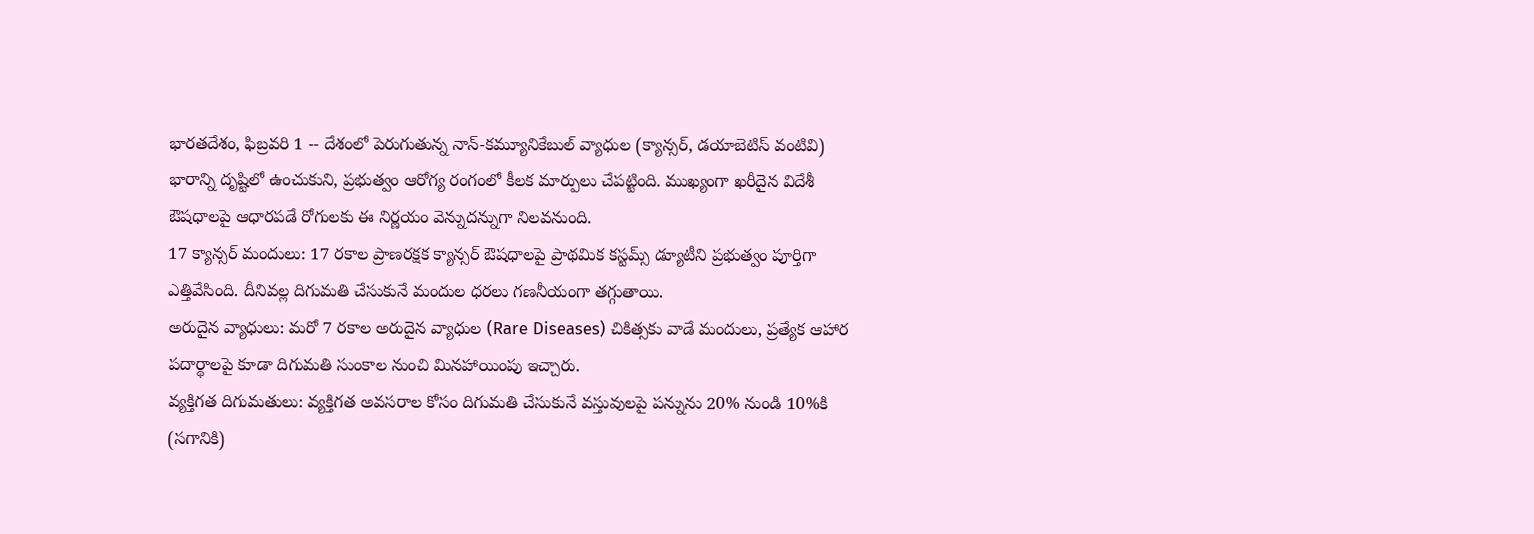భారతదేశం, ఫిబ్రవరి 1 -- దేశంలో పెరుగుతున్న నాన్-కమ్యూనికేబుల్ వ్యాధుల (క్యాన్సర్, డయాబెటిస్ వంటివి) భారాన్ని దృష్టిలో ఉంచుకుని, ప్రభుత్వం ఆరోగ్య రంగంలో కీలక మార్పులు చేపట్టింది. ముఖ్యంగా ఖరీదైన విదేశీ ఔషధాలపై ఆధారపడే రోగులకు ఈ నిర్ణయం వెన్నుదన్నుగా నిలవనుంది.
17 క్యాన్సర్ మందులు: 17 రకాల ప్రాణరక్షక క్యాన్సర్ ఔషధాలపై ప్రాథమిక కస్టమ్స్ డ్యూటీని ప్రభుత్వం పూర్తిగా ఎత్తివేసింది. దీనివల్ల దిగుమతి చేసుకునే మందుల ధరలు గణనీయంగా తగ్గుతాయి.
అరుదైన వ్యాధులు: మరో 7 రకాల అరుదైన వ్యాధుల (Rare Diseases) చికిత్సకు వాడే మందులు, ప్రత్యేక ఆహార పదార్థాలపై కూడా దిగుమతి సుంకాల నుంచి మినహాయింపు ఇచ్చారు.
వ్యక్తిగత దిగుమతులు: వ్యక్తిగత అవసరాల కోసం దిగుమతి చేసుకునే వస్తువులపై పన్నును 20% నుండి 10%కి (సగానికి)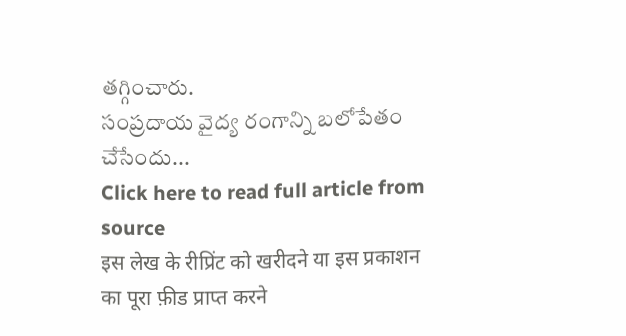తగ్గించారు.
సంప్రదాయ వైద్య రంగాన్ని బలోపేతం చేసేందు...
Click here to read full article from source
इस लेख के रीप्रिंट को खरीदने या इस प्रकाशन का पूरा फ़ीड प्राप्त करने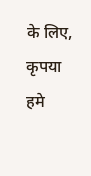के लिए, कृपया
हमे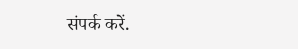संपर्क करें.